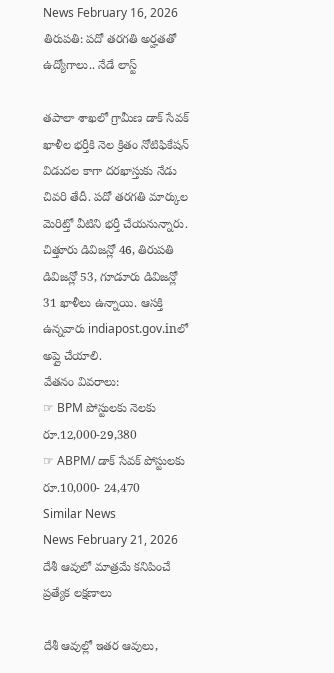News February 16, 2026
తిరుపతి: పదో తరగతి అర్హతతో ఉద్యోగాలు.. నేడే లాస్ట్

తపాలా శాఖలో గ్రామీణ డాక్ సేవక్ ఖాళీల భర్తీకి నెల క్రితం నోటిఫికేషన్ విడుదల కాగా దరఖాస్తుకు నేడు చివరి తేదీ. పదో తరగతి మార్కుల మెరిట్తో వీటిని భర్తీ చేయనున్నారు. చిత్తూరు డివిజన్లో 46, తిరుపతి డివిజన్లో 53, గూడూరు డివిజన్లో 31 ఖాళీలు ఉన్నాయి. ఆసక్తి ఉన్నవారు indiapost.gov.inలో అప్లై చేయాలి.
వేతనం వివరాలు:
☞ BPM పోస్టులకు నెలకు రూ.12,000-29,380
☞ ABPM/ డాక్ సేవక్ పోస్టులకు రూ.10,000- 24,470
Similar News
News February 21, 2026
దేశీ ఆవులో మాత్రమే కనిపించే ప్రత్యేక లక్షణాలు

దేశీ ఆవుల్లో ఇతర ఆవులు,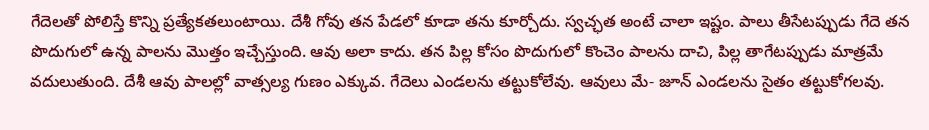గేదెలతో పోలిస్తే కొన్ని ప్రత్యేకతలుంటాయి. దేశీ గోవు తన పేడలో కూడా తను కూర్చోదు. స్వచ్ఛత అంటే చాలా ఇష్టం. పాలు తీసేటప్పుడు గేదె తన పొదుగులో ఉన్న పాలను మొత్తం ఇచ్చేస్తుంది. ఆవు అలా కాదు. తన పిల్ల కోసం పొదుగులో కొంచెం పాలను దాచి, పిల్ల తాగేటప్పుడు మాత్రమే వదులుతుంది. దేశీ ఆవు పాలల్లో వాత్సల్య గుణం ఎక్కువ. గేదెలు ఎండలను తట్టుకోలేవు. ఆవులు మే- జూన్ ఎండలను సైతం తట్టుకోగలవు.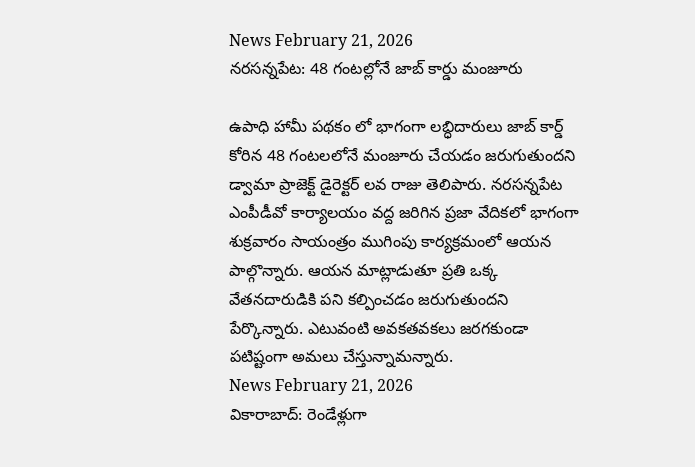News February 21, 2026
నరసన్నపేట: 48 గంటల్లోనే జాబ్ కార్డు మంజూరు

ఉపాధి హామీ పథకం లో భాగంగా లబ్ధిదారులు జాబ్ కార్డ్ కోరిన 48 గంటలలోనే మంజూరు చేయడం జరుగుతుందని డ్వామా ప్రాజెక్ట్ డైరెక్టర్ లవ రాజు తెలిపారు. నరసన్నపేట ఎంపీడీవో కార్యాలయం వద్ద జరిగిన ప్రజా వేదికలో భాగంగా శుక్రవారం సాయంత్రం ముగింపు కార్యక్రమంలో ఆయన పాల్గొన్నారు. ఆయన మాట్లాడుతూ ప్రతి ఒక్క వేతనదారుడికి పని కల్పించడం జరుగుతుందని పేర్కొన్నారు. ఎటువంటి అవకతవకలు జరగకుండా పటిష్టంగా అమలు చేస్తున్నామన్నారు.
News February 21, 2026
వికారాబాద్: రెండేళ్లుగా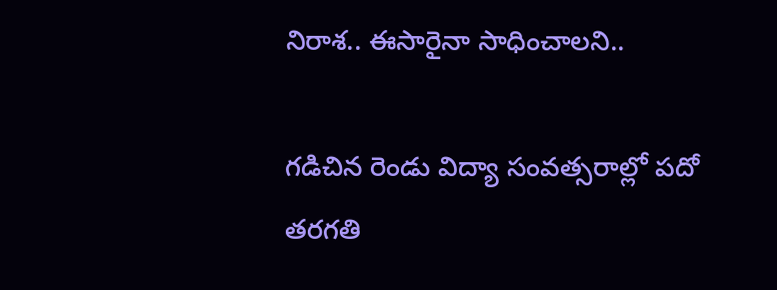నిరాశ.. ఈసారైనా సాధించాలని..

గడిచిన రెండు విద్యా సంవత్సరాల్లో పదో తరగతి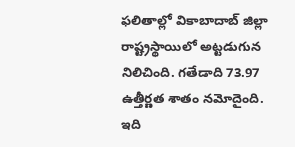ఫలితాల్లో వికాబాదాబ్ జిల్లా రాష్ట్రస్థాయిలో అట్టడుగున నిలిచింది. గతేడాది 73.97 ఉత్తీర్ణత శాతం నమోదైంది. ఇది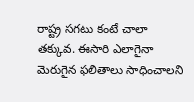రాష్ట్ర సగటు కంటే చాలా తక్కువ. ఈసారి ఎలాగైనా మెరుగైన ఫలితాలు సాధించాలని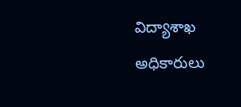విద్యాశాఖ అధికారులు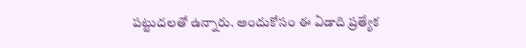పట్టుదలతో ఉన్నారు. అందుకోసం ఈ ఏడాది ప్రత్యేక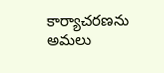కార్యాచరణను అమలు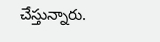చేస్తున్నారు.